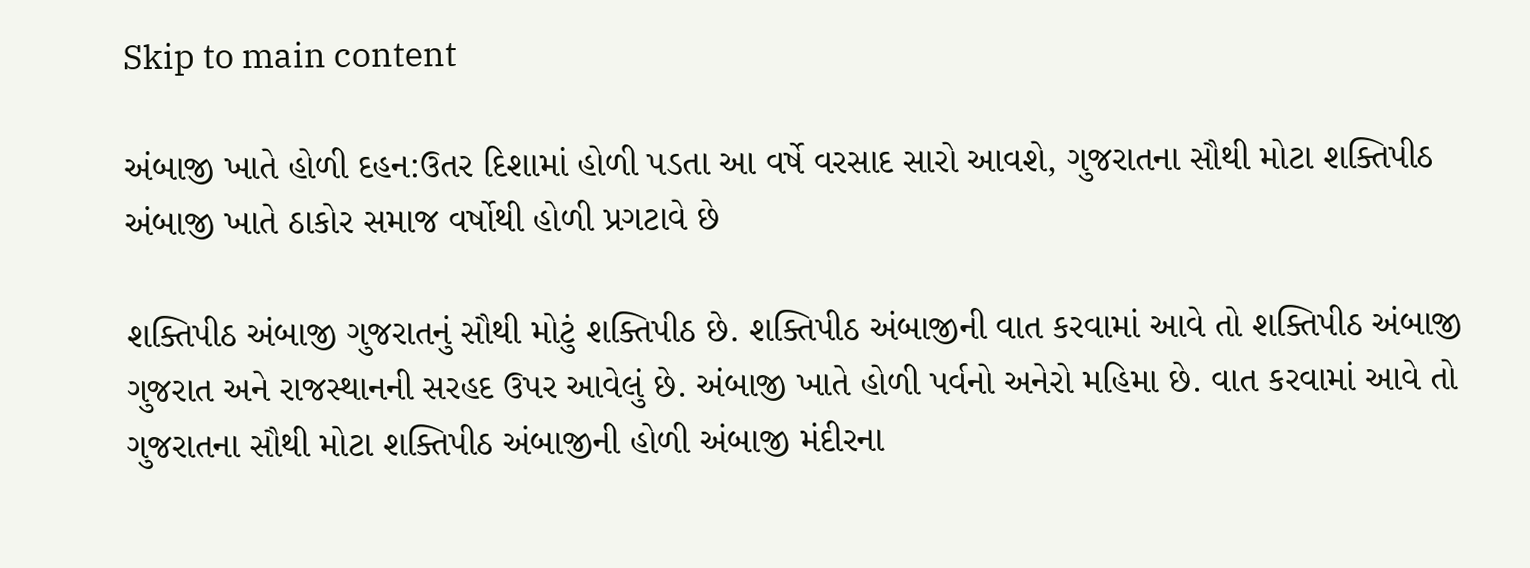Skip to main content

અંબાજી ખાતે હોળી દહન:ઉતર દિશામાં હોળી પડતા આ વર્ષે વરસાદ સારો આવશે, ગુજરાતના સૌથી મોટા શક્તિપીઠ અંબાજી ખાતે ઠાકોર સમાજ વર્ષોથી હોળી પ્રગટાવે છે

શક્તિપીઠ અંબાજી ગુજરાતનું સૌથી મોટું શક્તિપીઠ છે. શક્તિપીઠ અંબાજીની વાત કરવામાં આવે તો શક્તિપીઠ અંબાજી ગુજરાત અને રાજસ્થાનની સરહદ ઉપર આવેલું છે. અંબાજી ખાતે હોળી પર્વનો અનેરો મહિમા છે. વાત કરવામાં આવે તો ગુજરાતના સૌથી મોટા શક્તિપીઠ અંબાજીની હોળી અંબાજી મંદીરના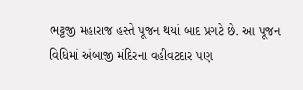ભટ્ટજી મહારાજ હસ્તે પૂજન થયાં બાદ પ્રગટે છે. આ પૂજન વિધિમાં અંબાજી મંદિરના વહીવટદાર પણ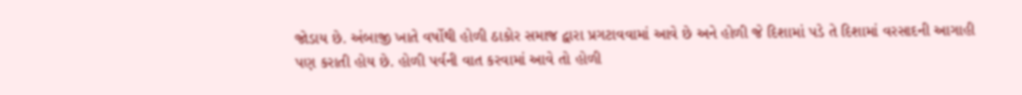જોડાય છે. અંબાજી ખાતે વર્ષોથી હોળી ઠાકોર સમાજ દ્વારા પ્રગટાવવામાં આવે છે અને હોળી જે દિશામાં પડે તે દિશામાં વરસાદની આગાહી પણ કરાતી હોય છે. હોળી પર્વની વાત કરવામાં આવે તો હોળી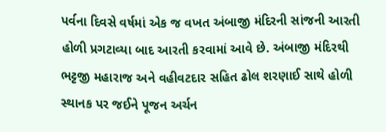પર્વના દિવસે વર્ષમાં એક જ વખત અંબાજી મંદિરની સાંજની આરતી હોળી પ્રગટાવ્યા બાદ આરતી કરવામાં આવે છે. અંબાજી મંદિરથી ભટ્ટજી મહારાજ અને વહીવટદાર સહિત ઢોલ શરણાઈ સાથે હોળી સ્થાનક પર જઈને પૂજન અર્ચન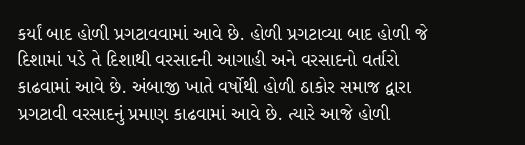કર્યાં બાદ હોળી પ્રગટાવવામાં આવે છે. હોળી પ્રગટાવ્યા બાદ હોળી જે દિશામાં પડે તે દિશાથી વરસાદની આગાહી અને વરસાદનો વર્તારો કાઢવામાં આવે છે. અંબાજી ખાતે વર્ષોથી હોળી ઠાકોર સમાજ દ્વારા પ્રગટાવી વરસાદનું પ્રમાણ કાઢવામાં આવે છે. ત્યારે આજે હોળી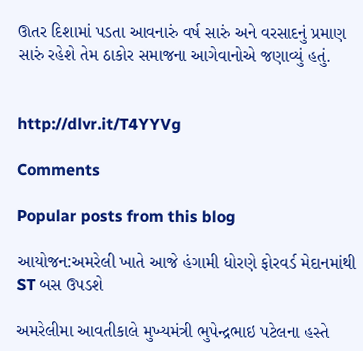ઊતર દિશામાં પડતા આવનારું વર્ષ સારું અને વરસાદનું પ્રમાણ સારું રહેશે તેમ ઠાકોર સમાજના આગેવાનોએ જણાવ્યું હતું.


http://dlvr.it/T4YYVg

Comments

Popular posts from this blog

આયોજન:અમરેલી ખાતે આજે હંગામી ધોરણે ફોરવર્ડ મેદાનમાંથી ST બસ ઉપડશે

અમરેલીમા આવતીકાલે મુખ્યમંત્રી ભુપેન્દ્રભાઇ પટેલના હસ્તે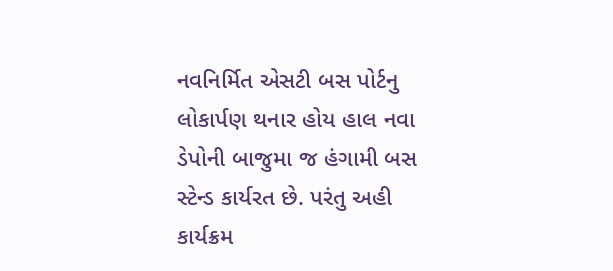નવનિર્મિત એસટી બસ પોર્ટનુ લોકાર્પણ થનાર હોય હાલ નવા ડેપોની બાજુમા જ હંગામી બસ સ્ટેન્ડ કાર્યરત છે. પરંતુ અહી કાર્યક્રમ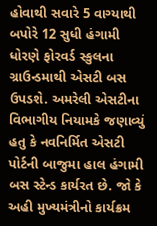હોવાથી સવારે 5 વાગ્યાથી બપોરે 12 સુધી હંગામી ધોરણે ફોરવર્ડ સ્કુલના ગ્રાઉન્ડમાથી એસટી બસ ઉપડશે. અમરેલી એસટીના વિભાગીય નિયામકે જણાવ્યું હતુ કે નવનિર્મિત એસટી પોર્ટની બાજુમા હાલ હંગામી બસ સ્ટેન્ડ કાર્યરત છે. જો કે અહી મુખ્યમંત્રીનો કાર્યક્રમ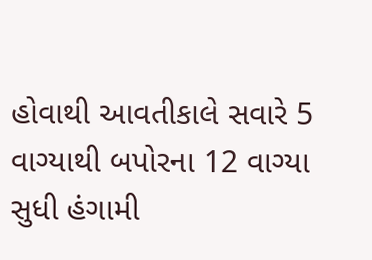હોવાથી આવતીકાલે સવારે 5 વાગ્યાથી બપોરના 12 વાગ્યા સુધી હંગામી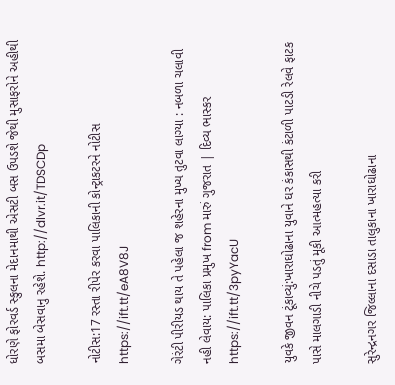ધોરણે ફોરવર્ડ સ્કુલના મેદાનમાથી એસટી બસ ઉપડશે જેથી મુસાફરોને અહીથી બસમા બેસવાનુ રહેશે. http://dlvr.it/TDSCDp

નોટીસ:17 રસ્તા રીપેર કરવા પાલિકાની કોન્ટ્રાકટરને નોટીસ https://ift.tt/eA8V8J

ગેરંટી પીરીયડ થાય તે પહેલા જ શહેરના મુખ્ય તુટવા લાગ્યા : નબળા ચલાવી નહી લેવાય: પાલિકા પ્રમુખ from મારું ગુજરાત | દિવ્ય ભાસ્કર https://ift.tt/3pyYacU

યુવકે જીવન ટૂંકાવ્યું:ખારાઘોઢાના યુવાને ઘર કંકાસથી કંટાળી પાટડી રેલવે ફાટક પાસે માલગાડી નીચે પડતું મૂકી આત્મહત્યા કરી

સુરેન્દ્રનગર જિલ્લાના દસાડા તાલુકાના ખારાઘોઢાના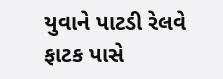યુવાને પાટડી રેલવે ફાટક પાસે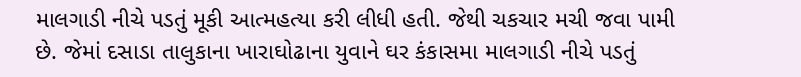માલગાડી નીચે પડતું મૂકી આત્મહત્યા કરી લીધી હતી. જેથી ચકચાર મચી જવા પામી છે. જેમાં દસાડા તાલુકાના ખારાઘોઢાના યુવાને ઘર કંકાસમા માલગાડી નીચે પડતું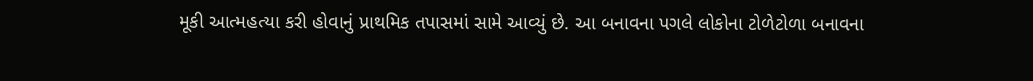મૂકી આત્મહત્યા કરી હોવાનું પ્રાથમિક તપાસમાં સામે આવ્યું છે. આ બનાવના પગલે લોકોના ટોળેટોળા બનાવના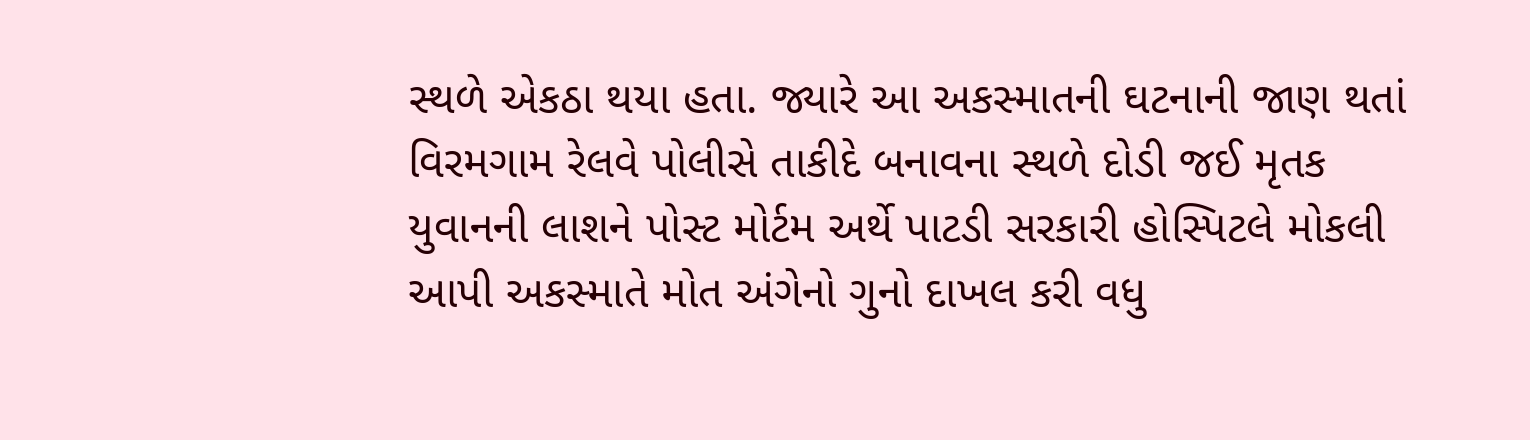સ્થળે એકઠા થયા હતા. જ્યારે આ અકસ્માતની ઘટનાની જાણ થતાં વિરમગામ રેલવે પોલીસે તાકીદે બનાવના સ્થળે દોડી જઈ મૃતક યુવાનની લાશને પોસ્ટ મોર્ટમ અર્થે પાટડી સરકારી હોસ્પિટલે મોકલી આપી અકસ્માતે મોત અંગેનો ગુનો દાખલ કરી વધુ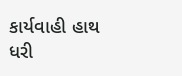કાર્યવાહી હાથ ધરી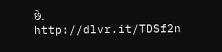છે. http://dlvr.it/TDSf2n